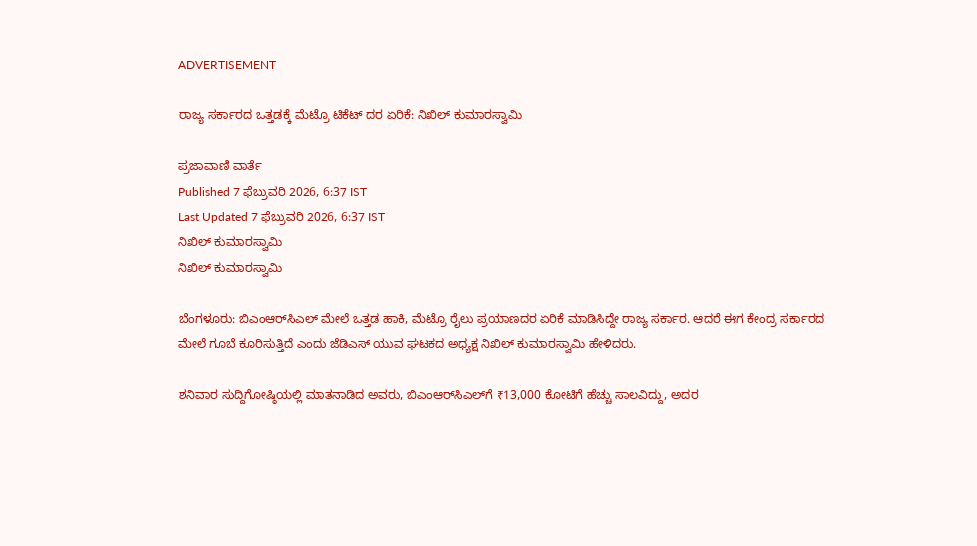ADVERTISEMENT

ರಾಜ್ಯ ಸರ್ಕಾರದ ಒತ್ತಡಕ್ಕೆ ಮೆಟ್ರೊ ಟಿಕೆಟ್‌ ದರ ಏರಿಕೆ: ನಿಖಿಲ್‌ ಕುಮಾರಸ್ವಾಮಿ

ಪ್ರಜಾವಾಣಿ ವಾರ್ತೆ
Published 7 ಫೆಬ್ರುವರಿ 2026, 6:37 IST
Last Updated 7 ಫೆಬ್ರುವರಿ 2026, 6:37 IST
ನಿಖಿಲ್‌ ಕುಮಾರಸ್ವಾಮಿ
ನಿಖಿಲ್‌ ಕುಮಾರಸ್ವಾಮಿ

ಬೆಂಗಳೂರು: ಬಿಎಂಆರ್‌ಸಿಎಲ್‌ ಮೇಲೆ ಒತ್ತಡ ಹಾಕಿ, ಮೆಟ್ರೊ ರೈಲು ಪ್ರಯಾಣದರ ಏರಿಕೆ ಮಾಡಿಸಿದ್ದೇ ರಾಜ್ಯ ಸರ್ಕಾರ. ಆದರೆ ಈಗ ಕೇಂದ್ರ ಸರ್ಕಾರದ ಮೇಲೆ ಗೂಬೆ ಕೂರಿಸುತ್ತಿದೆ ಎಂದು ಜೆಡಿಎಸ್ ಯುವ ಘಟಕದ ಅಧ್ಯಕ್ಷ ನಿಖಿಲ್‌ ಕುಮಾರಸ್ವಾಮಿ ಹೇಳಿದರು.

ಶನಿವಾರ ಸುದ್ದಿಗೋಷ್ಠಿಯಲ್ಲಿ ಮಾತನಾಡಿದ ಅವರು, ಬಿಎಂಆರ್‌ಸಿಎಲ್‌ಗೆ ₹13,000 ಕೋಟಿಗೆ ಹೆಚ್ಚು ಸಾಲವಿದ್ದು, ಅದರ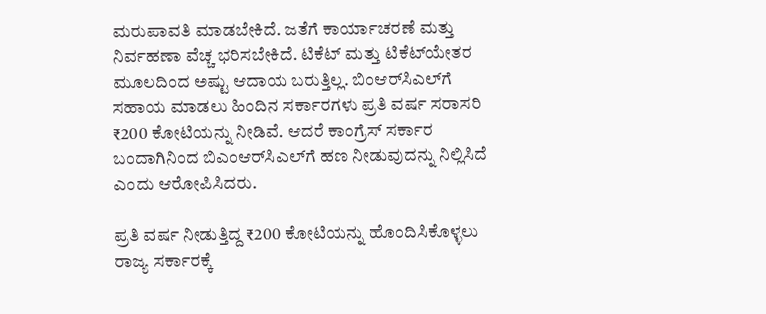ಮರುಪಾವತಿ ಮಾಡಬೇಕಿದೆ. ಜತೆಗೆ ಕಾರ್ಯಾಚರಣೆ ಮತ್ತು ನಿರ್ವಹಣಾ ವೆಚ್ಚ ಭರಿಸಬೇಕಿದೆ. ಟಿಕೆಟ್‌ ಮತ್ತು ಟಿಕೆಟ್‌ಯೇತರ ಮೂಲದಿಂದ ಅಷ್ಟು ಆದಾಯ ಬರುತ್ತಿಲ್ಲ. ಬಿಂಆರ್‌ಸಿಎಲ್‌ಗೆ ಸಹಾಯ ಮಾಡಲು ಹಿಂದಿನ ಸರ್ಕಾರಗಳು ಪ್ರತಿ ವರ್ಷ ಸರಾಸರಿ ₹200 ಕೋಟಿಯನ್ನು ನೀಡಿವೆ. ಆದರೆ ಕಾಂಗ್ರೆಸ್‌ ಸರ್ಕಾರ ಬಂದಾಗಿನಿಂದ ಬಿಎಂಆರ್‌ಸಿಎಲ್‌ಗೆ ಹಣ ನೀಡುವುದನ್ನು ನಿಲ್ಲಿಸಿದೆ ಎಂದು ಆರೋಪಿಸಿದರು.

ಪ್ರತಿ ವರ್ಷ ನೀಡುತ್ತಿದ್ದ ₹200 ಕೋಟಿಯನ್ನು ಹೊಂದಿಸಿಕೊಳ್ಳಲು ರಾಜ್ಯ ಸರ್ಕಾರಕ್ಕೆ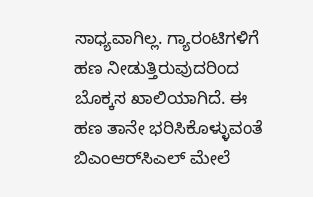ಸಾಧ್ಯವಾಗಿಲ್ಲ. ಗ್ಯಾರಂಟಿಗಳಿಗೆ ಹಣ ನೀಡುತ್ತಿರುವುದರಿಂದ ಬೊಕ್ಕಸ ಖಾಲಿಯಾಗಿದೆ. ಈ ಹಣ ತಾನೇ ಭರಿಸಿಕೊಳ್ಳುವಂತೆ ಬಿಎಂಆರ್‌ಸಿಎಲ್‌ ಮೇಲೆ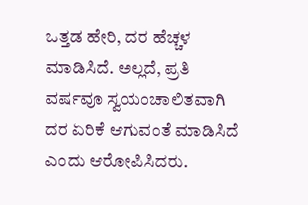ಒತ್ತಡ ಹೇರಿ, ದರ ಹೆಚ್ಚಳ ಮಾಡಿಸಿದೆ. ಅಲ್ಲದೆ, ಪ್ರತಿ ವರ್ಷವೂ ಸ್ವಯಂಚಾಲಿತವಾಗಿ ದರ ಏರಿಕೆ ಆಗುವಂತೆ ಮಾಡಿಸಿದೆ ಎಂದು ಆರೋಪಿಸಿದರು.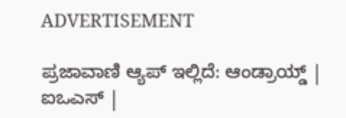ADVERTISEMENT

ಪ್ರಜಾವಾಣಿ ಆ್ಯಪ್ ಇಲ್ಲಿದೆ: ಆಂಡ್ರಾಯ್ಡ್ | ಐಒಎಸ್ |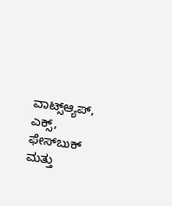ವಾಟ್ಸ್ಆ್ಯಪ್, ಎಕ್ಸ್, ಫೇಸ್‌ಬುಕ್ ಮತ್ತು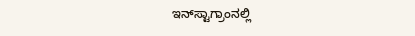ಇನ್‌ಸ್ಟಾಗ್ರಾಂನಲ್ಲಿ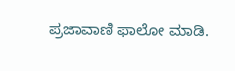ಪ್ರಜಾವಾಣಿ ಫಾಲೋ ಮಾಡಿ.